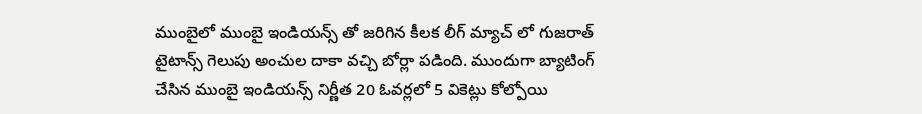ముంబైలో ముంబై ఇండియన్స్ తో జరిగిన కీలక లీగ్ మ్యాచ్ లో గుజరాత్ టైటాన్స్ గెలుపు అంచుల దాకా వచ్చి బోర్లా పడింది. ముందుగా బ్యాటింగ్ చేసిన ముంబై ఇండియన్స్ నిర్ణీత 20 ఓవర్లలో 5 వికెట్లు కోల్పోయి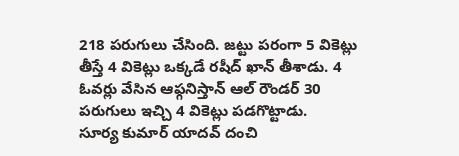218 పరుగులు చేసింది. జట్టు పరంగా 5 వికెట్లు తీస్తే 4 వికెట్లు ఒక్కడే రషీద్ ఖాన్ తీశాడు. 4 ఓవర్లు వేసిన ఆఫ్గనిస్తాన్ ఆల్ రౌండర్ 30 పరుగులు ఇచ్చి 4 వికెట్లు పడగొట్టాడు.
సూర్య కుమార్ యాదవ్ దంచి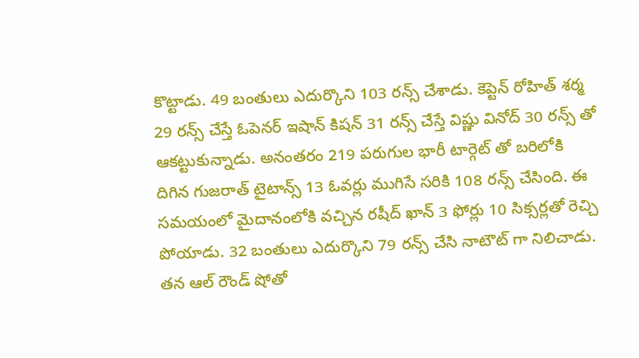కొట్టాడు. 49 బంతులు ఎదుర్కొని 103 రన్స్ చేశాడు. కెప్టెన్ రోహిత్ శర్మ 29 రన్స్ చేస్తే ఓపెనర్ ఇషాన్ కిషన్ 31 రన్స్ చేస్తే విష్ణు వినోద్ 30 రన్స్ తో ఆకట్టుకున్నాడు. అనంతరం 219 పరుగుల భారీ టార్గెట్ తో బరిలోకి దిగిన గుజరాత్ టైటాన్స్ 13 ఓవర్లు ముగిసే సరికి 108 రన్స్ చేసింది. ఈ సమయంలో మైదానంలోకి వచ్చిన రషీద్ ఖాన్ 3 ఫోర్లు 10 సిక్సర్లతో రెచ్చి పోయాడు. 32 బంతులు ఎదుర్కొని 79 రన్స్ చేసి నాటౌట్ గా నిలిచాడు. తన ఆల్ రౌండ్ షోతో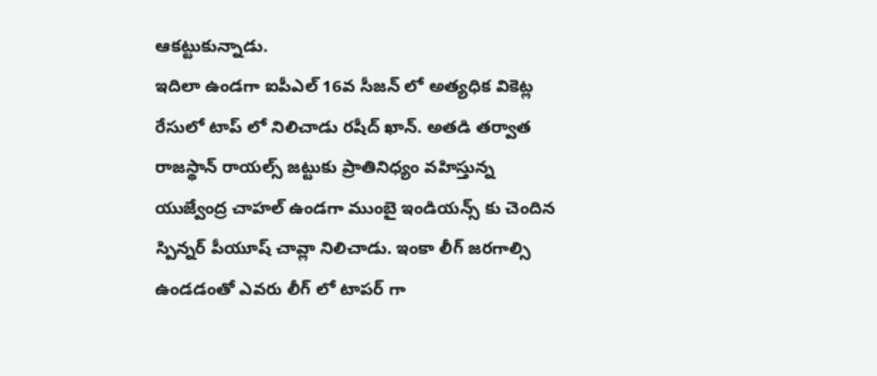ఆకట్టుకున్నాడు.
ఇదిలా ఉండగా ఐపీఎల్ 16వ సీజన్ లో అత్యధిక వికెట్ల రేసులో టాప్ లో నిలిచాడు రషీద్ ఖాన్. అతడి తర్వాత రాజస్థాన్ రాయల్స్ జట్టుకు ప్రాతినిధ్యం వహిస్తున్న యుజ్వేంద్ర చాహల్ ఉండగా ముంబై ఇండియన్స్ కు చెందిన స్పిన్నర్ పీయూష్ చావ్లా నిలిచాడు. ఇంకా లీగ్ జరగాల్సి ఉండడంతో ఎవరు లీగ్ లో టాపర్ గా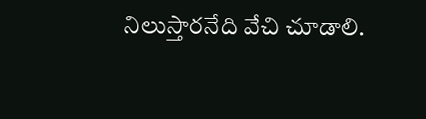నిలుస్తారనేది వేచి చూడాలి.